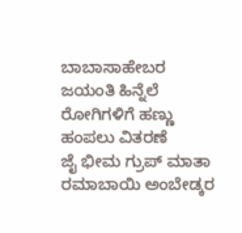ಬಾಬಾಸಾಹೇಬರ ಜಯಂತಿ ಹಿನ್ನೆಲೆ ರೋಗಿಗಳಿಗೆ ಹಣ್ಣು ಹಂಪಲು ವಿತರಣೆ
ಜೈ ಭೀಮ ಗ್ರುಪ್ ಮಾತಾ ರಮಾಬಾಯಿ ಅಂಬೇಡ್ಕರ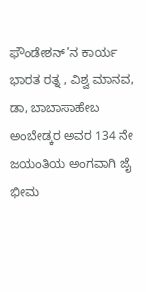ಫೌಂಡೇಶನ್’ನ ಕಾರ್ಯ
ಭಾರತ ರತ್ನ , ವಿಶ್ವ ಮಾನವ, ಡಾ, ಬಾಬಾಸಾಹೇಬ ಅಂಬೇಡ್ಕರ ಅವರ 134 ನೇ ಜಯಂತಿಯ ಅಂಗವಾಗಿ ಜೈ ಭೀಮ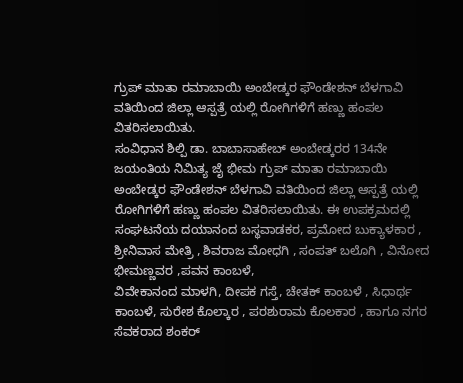ಗ್ರುಪ್ ಮಾತಾ ರಮಾಬಾಯಿ ಅಂಬೇಡ್ಕರ ಫೌಂಡೇಶನ್ ಬೆಳಗಾವಿ ವತಿಯಿಂದ ಜಿಲ್ಲಾ ಆಸ್ಪತ್ರೆ ಯಲ್ಲಿ ರೋಗಿಗಳಿಗೆ ಹಣ್ಣು ಹಂಪಲ ವಿತರಿಸಲಾಯಿತು.
ಸಂವಿಧಾನ ಶಿಲ್ಪಿ ಡಾ. ಬಾಬಾಸಾಹೇಬ್ ಅಂಬೇಡ್ಕರರ 134ನೇ ಜಯಂತಿಯ ನಿಮಿತ್ಯ ಜೈ ಭೀಮ ಗ್ರುಪ್ ಮಾತಾ ರಮಾಬಾಯಿ ಅಂಬೇಡ್ಕರ ಫೌಂಡೇಶನ್ ಬೆಳಗಾವಿ ವತಿಯಿಂದ ಜಿಲ್ಲಾ ಆಸ್ಪತ್ರೆ ಯಲ್ಲಿ ರೋಗಿಗಳಿಗೆ ಹಣ್ಣು ಹಂಪಲ ವಿತರಿಸಲಾಯಿತು. ಈ ಉಪಕ್ರಮದಲ್ಲಿ ಸಂಘಟನೆಯ ದಯಾನಂದ ಬಸ್ಥವಾಡಕರ, ಪ್ರಮೋದ ಬುಕ್ಯಾಳಕಾರ , ಶ್ರೀನಿವಾಸ ಮೇತ್ರಿ , ಶಿವರಾಜ ಮೋಧಗಿ , ಸಂಪತ್ ಬಲೊಗಿ , ವಿನೋದ ಭೀಮಣ್ಣವರ ,ಪವನ ಕಾಂಬಳೆ,
ವಿವೇಕಾನಂದ ಮಾಳಗಿ, ದೀಪಕ ಗಸ್ತೆ, ಚೇತಕ್ ಕಾಂಬಳೆ , ಸಿಧಾರ್ಥ ಕಾಂಬಳೆ, ಸುರೇಶ ಕೊಲ್ಕಾರ , ಪರಶುರಾಮ ಕೊಲಕಾರ , ಹಾಗೂ ನಗರ ಸೆವಕರಾದ ಶಂಕರ್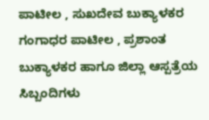ಪಾಟೀಲ , ಸುಖದೇವ ಬುಕ್ಯಾಳಕರ ಗಂಗಾಧರ ಪಾಟೀಲ , ಪ್ರಶಾಂತ ಬುಕ್ಯಾಳಕರ ಹಾಗೂ ಜಿಲ್ಲಾ ಆಸ್ಪತ್ರೆಯ ಸಿಬ್ಬಂದಿಗಳು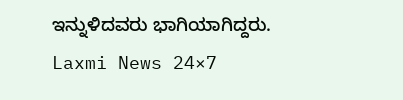ಇನ್ನುಳಿದವರು ಭಾಗಿಯಾಗಿದ್ದರು.
Laxmi News 24×7